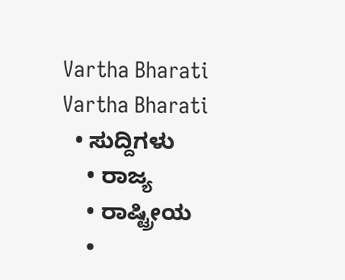Vartha Bharati
Vartha Bharati
  • ಸುದ್ದಿಗಳು
    • ರಾಜ್ಯ
    • ರಾಷ್ಟ್ರೀಯ
    •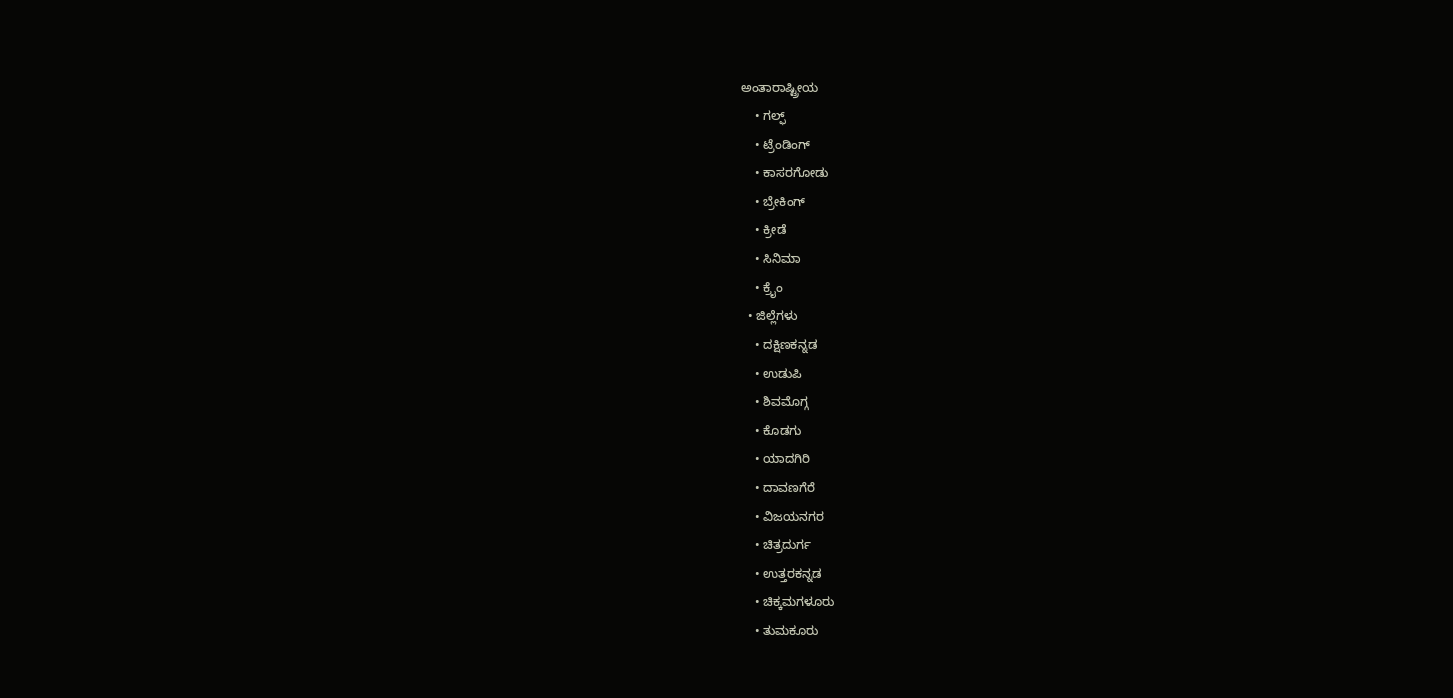ಅಂತಾರಾಷ್ಟ್ರೀಯ
    • ಗಲ್ಫ್
    • ಟ್ರೆಂಡಿಂಗ್
    • ಕಾಸರಗೋಡು
    • ಬ್ರೇಕಿಂಗ್
    • ಕ್ರೀಡೆ
    • ಸಿನಿಮಾ
    • ಕ್ರೈಂ
  • ಜಿಲ್ಲೆಗಳು
    • ದಕ್ಷಿಣಕನ್ನಡ
    • ಉಡುಪಿ
    • ಶಿವಮೊಗ್ಗ
    • ಕೊಡಗು
    • ಯಾದಗಿರಿ
    • ದಾವಣಗೆರೆ
    • ವಿಜಯನಗರ
    • ಚಿತ್ರದುರ್ಗ
    • ಉತ್ತರಕನ್ನಡ
    • ಚಿಕ್ಕಮಗಳೂರು
    • ತುಮಕೂರು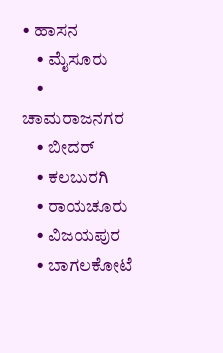• ಹಾಸನ
    • ಮೈಸೂರು
    • ಚಾಮರಾಜನಗರ
    • ಬೀದರ್‌
    • ಕಲಬುರಗಿ
    • ರಾಯಚೂರು
    • ವಿಜಯಪುರ
    • ಬಾಗಲಕೋಟೆ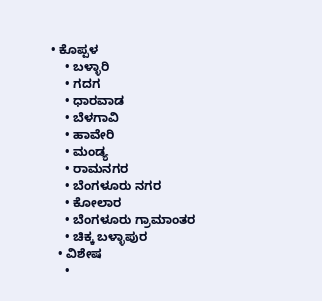• ಕೊಪ್ಪಳ
    • ಬಳ್ಳಾರಿ
    • ಗದಗ
    • ಧಾರವಾಡ‌
    • ಬೆಳಗಾವಿ
    • ಹಾವೇರಿ
    • ಮಂಡ್ಯ
    • ರಾಮನಗರ
    • ಬೆಂಗಳೂರು ನಗರ
    • ಕೋಲಾರ
    • ಬೆಂಗಳೂರು ಗ್ರಾಮಾಂತರ
    • ಚಿಕ್ಕ ಬಳ್ಳಾಪುರ
  • ವಿಶೇಷ
    •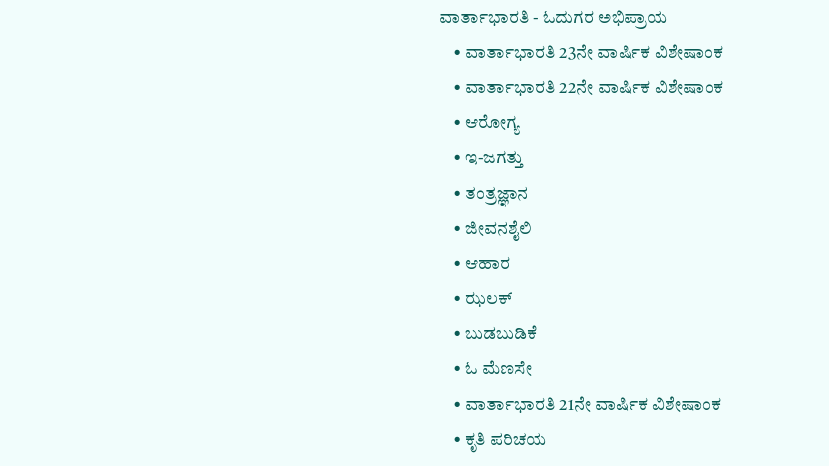ವಾರ್ತಾಭಾರತಿ - ಓದುಗರ ಅಭಿಪ್ರಾಯ
    • ವಾರ್ತಾಭಾರತಿ 23ನೇ ವಾರ್ಷಿಕ ವಿಶೇಷಾಂಕ
    • ವಾರ್ತಾಭಾರತಿ 22ನೇ ವಾರ್ಷಿಕ ವಿಶೇಷಾಂಕ
    • ಆರೋಗ್ಯ
    • ಇ-ಜಗತ್ತು
    • ತಂತ್ರಜ್ಞಾನ
    • ಜೀವನಶೈಲಿ
    • ಆಹಾರ
    • ಝಲಕ್
    • ಬುಡಬುಡಿಕೆ
    • ಓ ಮೆಣಸೇ
    • ವಾರ್ತಾಭಾರತಿ 21ನೇ ವಾರ್ಷಿಕ ವಿಶೇಷಾಂಕ
    • ಕೃತಿ ಪರಿಚಯ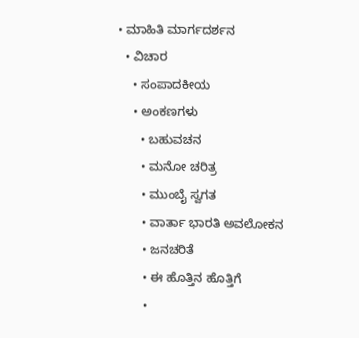• ಮಾಹಿತಿ ಮಾರ್ಗದರ್ಶನ
  • ವಿಚಾರ
    • ಸಂಪಾದಕೀಯ
    • ಅಂಕಣಗಳು
      • ಬಹುವಚನ
      • ಮನೋ ಚರಿತ್ರ
      • ಮುಂಬೈ ಸ್ವಗತ
      • ವಾರ್ತಾ ಭಾರತಿ ಅವಲೋಕನ
      • ಜನಚರಿತೆ
      • ಈ ಹೊತ್ತಿನ ಹೊತ್ತಿಗೆ
      •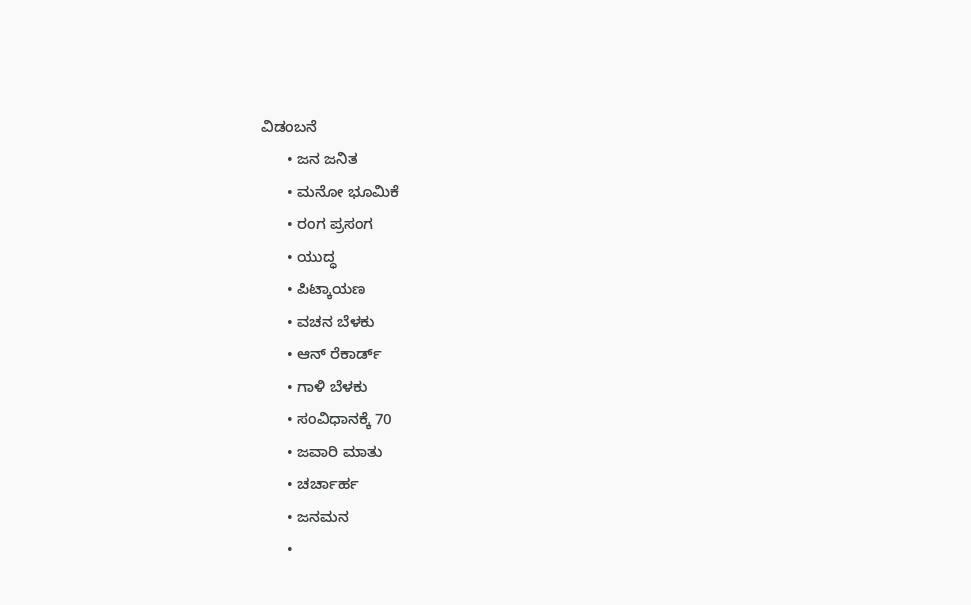ವಿಡಂಬನೆ
      • ಜನ ಜನಿತ
      • ಮನೋ ಭೂಮಿಕೆ
      • ರಂಗ ಪ್ರಸಂಗ
      • ಯುದ್ಧ
      • ಪಿಟ್ಕಾಯಣ
      • ವಚನ ಬೆಳಕು
      • ಆನ್ ರೆಕಾರ್ಡ್
      • ಗಾಳಿ ಬೆಳಕು
      • ಸಂವಿಧಾನಕ್ಕೆ 70
      • ಜವಾರಿ ಮಾತು
      • ಚರ್ಚಾರ್ಹ
      • ಜನಮನ
      •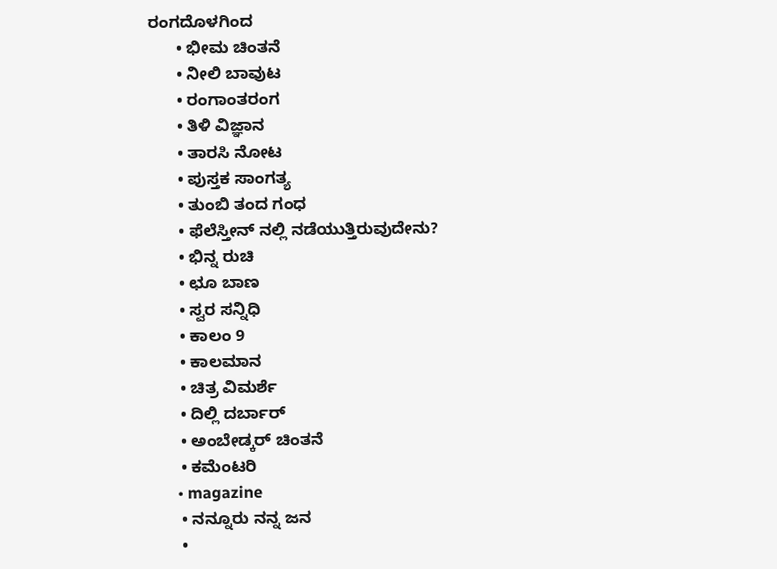ರಂಗದೊಳಗಿಂದ
      • ಭೀಮ ಚಿಂತನೆ
      • ನೀಲಿ ಬಾವುಟ
      • ರಂಗಾಂತರಂಗ
      • ತಿಳಿ ವಿಜ್ಞಾನ
      • ತಾರಸಿ ನೋಟ
      • ಪುಸ್ತಕ ಸಾಂಗತ್ಯ
      • ತುಂಬಿ ತಂದ ಗಂಧ
      • ಫೆಲೆಸ್ತೀನ್ ‌ನಲ್ಲಿ ನಡೆಯುತ್ತಿರುವುದೇನು?
      • ಭಿನ್ನ ರುಚಿ
      • ಛೂ ಬಾಣ
      • ಸ್ವರ ಸನ್ನಿಧಿ
      • ಕಾಲಂ 9
      • ಕಾಲಮಾನ
      • ಚಿತ್ರ ವಿಮರ್ಶೆ
      • ದಿಲ್ಲಿ ದರ್ಬಾರ್
      • ಅಂಬೇಡ್ಕರ್ ಚಿಂತನೆ
      • ಕಮೆಂಟರಿ
      • magazine
      • ನನ್ನೂರು ನನ್ನ ಜನ
      •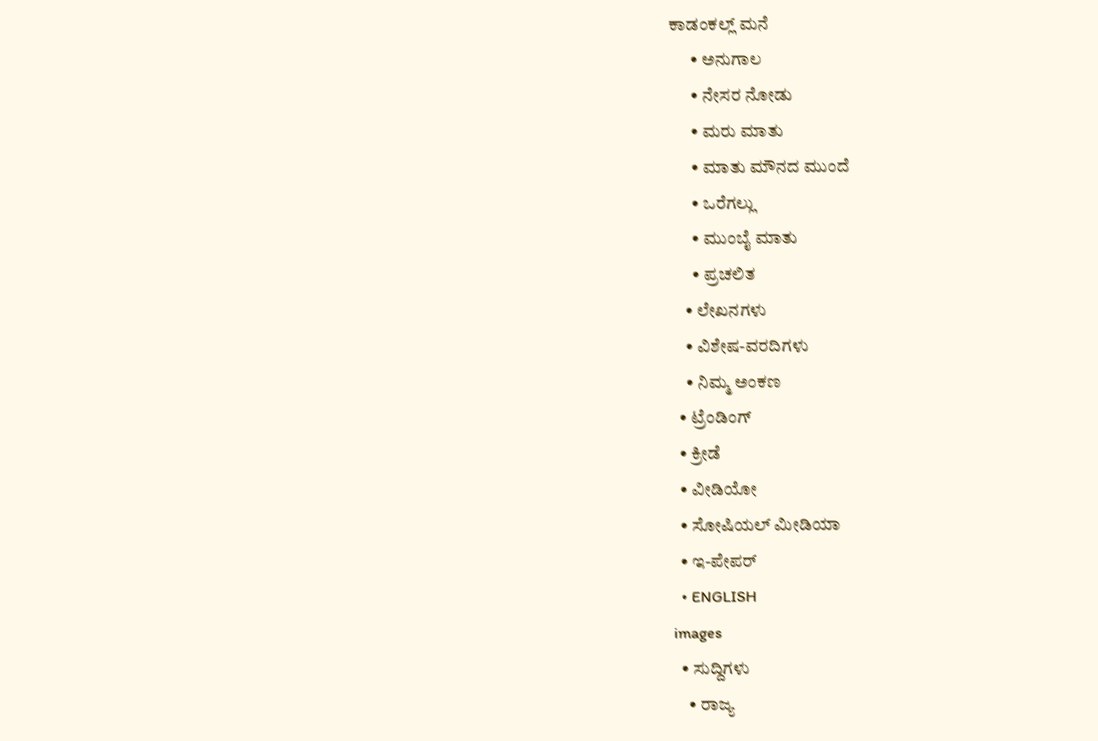ಕಾಡಂಕಲ್ಲ್ ಮನೆ
      • ಅನುಗಾಲ
      • ನೇಸರ ನೋಡು
      • ಮರು ಮಾತು
      • ಮಾತು ಮೌನದ ಮುಂದೆ
      • ಒರೆಗಲ್ಲು
      • ಮುಂಬೈ ಮಾತು
      • ಪ್ರಚಲಿತ
    • ಲೇಖನಗಳು
    • ವಿಶೇಷ-ವರದಿಗಳು
    • ನಿಮ್ಮ ಅಂಕಣ
  • ಟ್ರೆಂಡಿಂಗ್
  • ಕ್ರೀಡೆ
  • ವೀಡಿಯೋ
  • ಸೋಷಿಯಲ್ ಮೀಡಿಯಾ
  • ಇ-ಪೇಪರ್
  • ENGLISH
images
  • ಸುದ್ದಿಗಳು
    • ರಾಜ್ಯ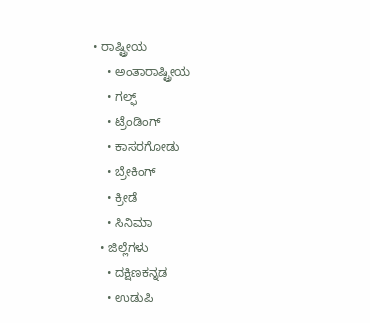• ರಾಷ್ಟ್ರೀಯ
    • ಅಂತಾರಾಷ್ಟ್ರೀಯ
    • ಗಲ್ಫ್
    • ಟ್ರೆಂಡಿಂಗ್
    • ಕಾಸರಗೋಡು
    • ಬ್ರೇಕಿಂಗ್
    • ಕ್ರೀಡೆ
    • ಸಿನಿಮಾ
  • ಜಿಲ್ಲೆಗಳು
    • ದಕ್ಷಿಣಕನ್ನಡ
    • ಉಡುಪಿ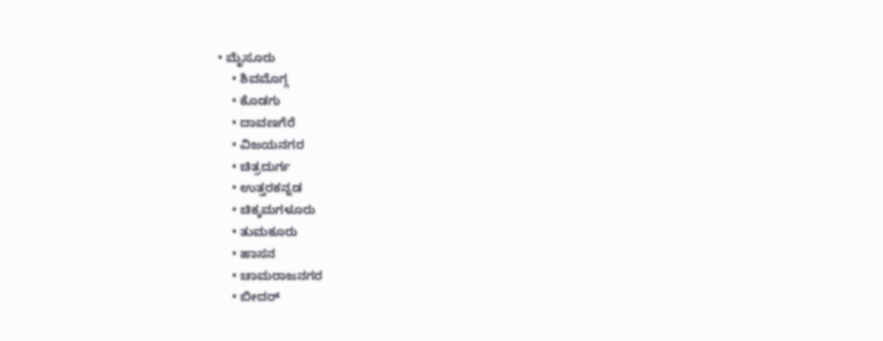• ಮೈಸೂರು
    • ಶಿವಮೊಗ್ಗ
    • ಕೊಡಗು
    • ದಾವಣಗೆರೆ
    • ವಿಜಯನಗರ
    • ಚಿತ್ರದುರ್ಗ
    • ಉತ್ತರಕನ್ನಡ
    • ಚಿಕ್ಕಮಗಳೂರು
    • ತುಮಕೂರು
    • ಹಾಸನ
    • ಚಾಮರಾಜನಗರ
    • ಬೀದರ್‌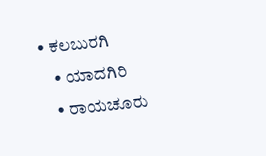• ಕಲಬುರಗಿ
    • ಯಾದಗಿರಿ
    • ರಾಯಚೂರು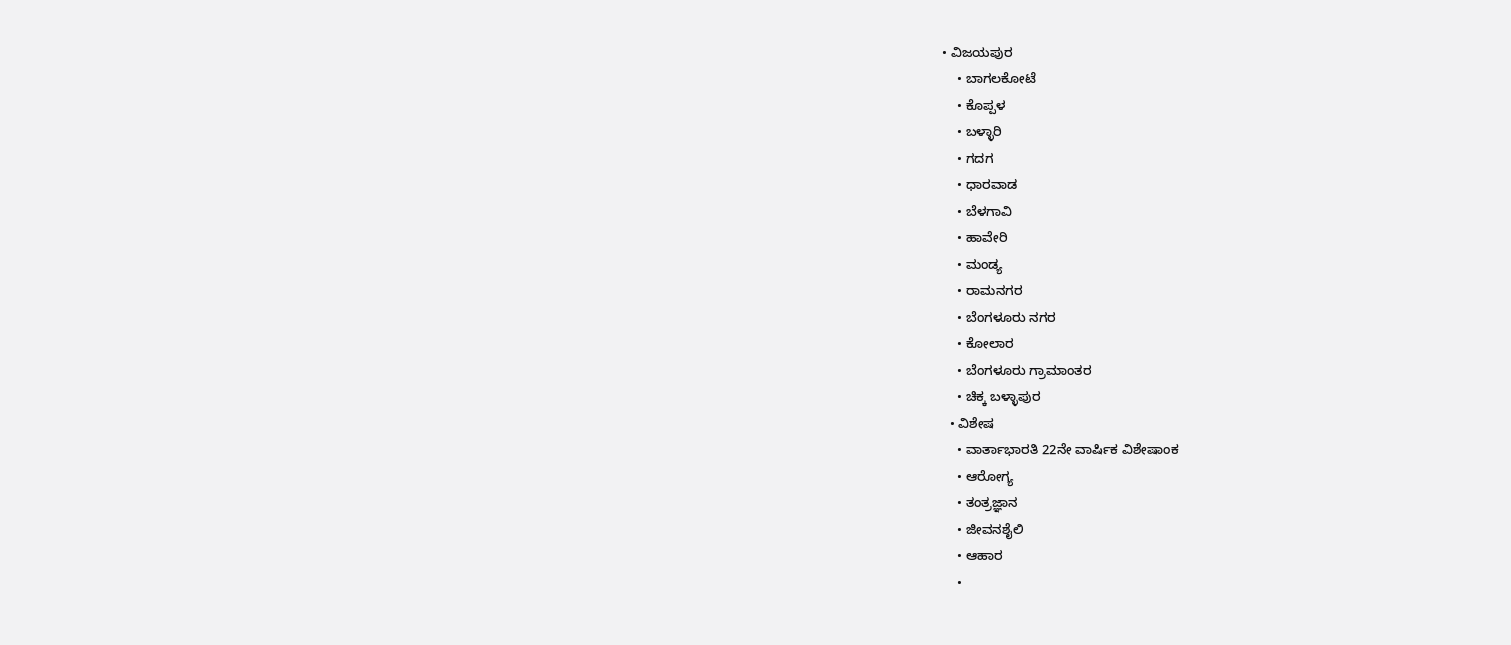• ವಿಜಯಪುರ
    • ಬಾಗಲಕೋಟೆ
    • ಕೊಪ್ಪಳ
    • ಬಳ್ಳಾರಿ
    • ಗದಗ
    • ಧಾರವಾಡ
    • ಬೆಳಗಾವಿ
    • ಹಾವೇರಿ
    • ಮಂಡ್ಯ
    • ರಾಮನಗರ
    • ಬೆಂಗಳೂರು ನಗರ
    • ಕೋಲಾರ
    • ಬೆಂಗಳೂರು ಗ್ರಾಮಾಂತರ
    • ಚಿಕ್ಕ ಬಳ್ಳಾಪುರ
  • ವಿಶೇಷ
    • ವಾರ್ತಾಭಾರತಿ 22ನೇ ವಾರ್ಷಿಕ ವಿಶೇಷಾಂಕ
    • ಆರೋಗ್ಯ
    • ತಂತ್ರಜ್ಞಾನ
    • ಜೀವನಶೈಲಿ
    • ಆಹಾರ
    •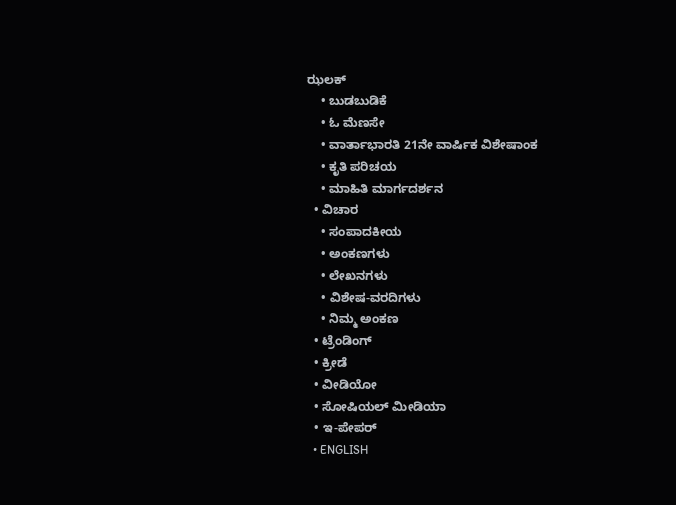ಝಲಕ್
    • ಬುಡಬುಡಿಕೆ
    • ಓ ಮೆಣಸೇ
    • ವಾರ್ತಾಭಾರತಿ 21ನೇ ವಾರ್ಷಿಕ ವಿಶೇಷಾಂಕ
    • ಕೃತಿ ಪರಿಚಯ
    • ಮಾಹಿತಿ ಮಾರ್ಗದರ್ಶನ
  • ವಿಚಾರ
    • ಸಂಪಾದಕೀಯ
    • ಅಂಕಣಗಳು
    • ಲೇಖನಗಳು
    • ವಿಶೇಷ-ವರದಿಗಳು
    • ನಿಮ್ಮ ಅಂಕಣ
  • ಟ್ರೆಂಡಿಂಗ್
  • ಕ್ರೀಡೆ
  • ವೀಡಿಯೋ
  • ಸೋಷಿಯಲ್ ಮೀಡಿಯಾ
  • ಇ-ಪೇಪರ್
  • ENGLISH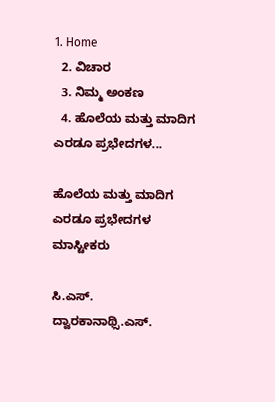1. Home
  2. ವಿಚಾರ
  3. ನಿಮ್ಮ ಅಂಕಣ
  4. ಹೊಲೆಯ ಮತ್ತು ಮಾದಿಗ ಎರಡೂ ಪ್ರಭೇದಗಳ...

ಹೊಲೆಯ ಮತ್ತು ಮಾದಿಗ ಎರಡೂ ಪ್ರಭೇದಗಳ ಮಾಸ್ಟೀಕರು

ಸಿ.ಎಸ್. ದ್ವಾರಕಾನಾಥ್ಸಿ.ಎಸ್.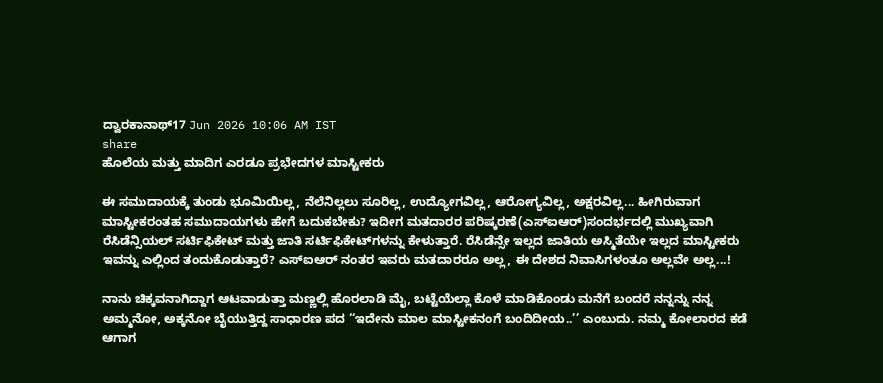ದ್ವಾರಕಾನಾಥ್17 Jun 2026 10:06 AM IST
share
ಹೊಲೆಯ ಮತ್ತು ಮಾದಿಗ ಎರಡೂ ಪ್ರಭೇದಗಳ ಮಾಸ್ಟೀಕರು

ಈ ಸಮುದಾಯಕ್ಕೆ ತುಂಡು ಭೂಮಿಯಿಲ್ಲ, ನೆಲೆನಿಲ್ಲಲು ಸೂರಿಲ್ಲ, ಉದ್ಯೋಗವಿಲ್ಲ, ಆರೋಗ್ಯವಿಲ್ಲ, ಅಕ್ಷರವಿಲ್ಲ... ಹೀಗಿರುವಾಗ ಮಾಸ್ಟೀಕರಂತಹ ಸಮುದಾಯಗಳು ಹೇಗೆ ಬದುಕಬೇಕು? ಇದೀಗ ಮತದಾರರ ಪರಿಷ್ಕರಣೆ(ಎಸ್‌ಐಆರ್)ಸಂದರ್ಭದಲ್ಲಿ ಮುಖ್ಯವಾಗಿ ರೆಸಿಡೆನ್ಸಿಯಲ್ ಸರ್ಟಿಫಿಕೇಟ್ ಮತ್ತು ಜಾತಿ ಸರ್ಟಿಫಿಕೇಟ್‌ಗಳನ್ನು ಕೇಳುತ್ತಾರೆ. ರೆಸಿಡೆನ್ಸೇ ಇಲ್ಲದ ಜಾತಿಯ ಅಸ್ಮಿತೆಯೇ ಇಲ್ಲದ ಮಾಸ್ಟೀಕರು ಇವನ್ನು ಎಲ್ಲಿಂದ ತಂದುಕೊಡುತ್ತಾರೆ? ಎಸ್‌ಐಆರ್ ನಂತರ ಇವರು ಮತದಾರರೂ ಅಲ್ಲ, ಈ ದೇಶದ ನಿವಾಸಿಗಳಂತೂ ಅಲ್ಲವೇ ಅಲ್ಲ...!

ನಾನು ಚಿಕ್ಕವನಾಗಿದ್ದಾಗ ಆಟವಾಡುತ್ತಾ ಮಣ್ಣಲ್ಲಿ ಹೊರಲಾಡಿ ಮೈ, ಬಟ್ಟೆಯೆಲ್ಲಾ ಕೊಳೆ ಮಾಡಿಕೊಂಡು ಮನೆಗೆ ಬಂದರೆ ನನ್ನನ್ನು ನನ್ನ ಅಮ್ಮನೋ, ಅಕ್ಕನೋ ಬೈಯುತ್ತಿದ್ದ ಸಾಧಾರಣ ಪದ ‘‘ಇದೇನು ಮಾಲ ಮಾಸ್ಟೀಕನಂಗೆ ಬಂದಿದೀಯ..’’ ಎಂಬುದು. ನಮ್ಮ ಕೋಲಾರದ ಕಡೆ ಆಗಾಗ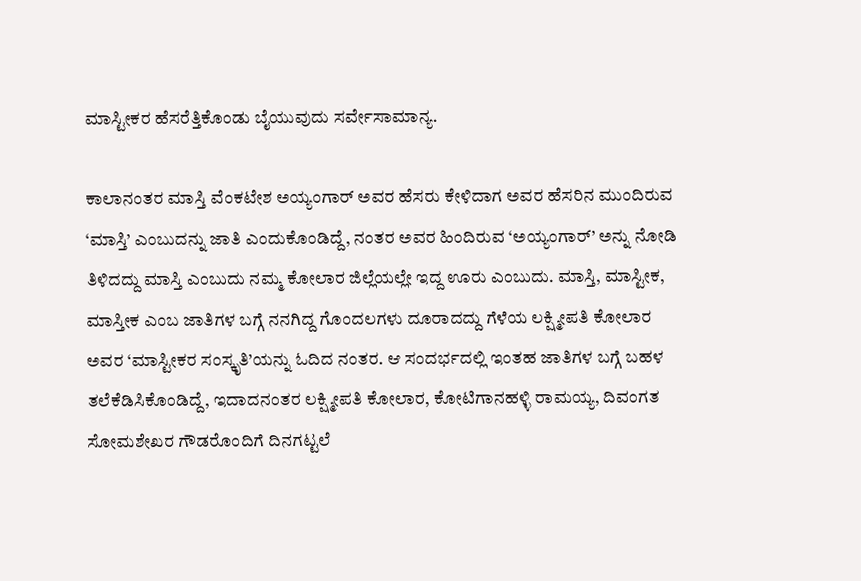ಮಾಸ್ಟೀಕರ ಹೆಸರೆತ್ತಿಕೊಂಡು ಬೈಯುವುದು ಸರ್ವೇಸಾಮಾನ್ಯ.

ಕಾಲಾನಂತರ ಮಾಸ್ತಿ ವೆಂಕಟೇಶ ಅಯ್ಯಂಗಾರ್ ಅವರ ಹೆಸರು ಕೇಳಿದಾಗ ಅವರ ಹೆಸರಿನ ಮುಂದಿರುವ ‘ಮಾಸ್ತಿ’ ಎಂಬುದನ್ನು ಜಾತಿ ಎಂದುಕೊಂಡಿದ್ದೆ, ನಂತರ ಅವರ ಹಿಂದಿರುವ ‘ಅಯ್ಯಂಗಾರ್’ ಅನ್ನು ನೋಡಿ ತಿಳಿದದ್ದು ಮಾಸ್ತಿ ಎಂಬುದು ನಮ್ಮ ಕೋಲಾರ ಜಿಲ್ಲೆಯಲ್ಲೇ ಇದ್ದ ಊರು ಎಂಬುದು. ಮಾಸ್ತಿ, ಮಾಸ್ಟೀಕ, ಮಾಸ್ತೀಕ ಎಂಬ ಜಾತಿಗಳ ಬಗ್ಗೆ ನನಗಿದ್ದ ಗೊಂದಲಗಳು ದೂರಾದದ್ದು ಗೆಳೆಯ ಲಕ್ಷ್ಮೀಪತಿ ಕೋಲಾರ ಅವರ ‘ಮಾಸ್ಟೀಕರ ಸಂಸ್ಕೃತಿ’ಯನ್ನು ಓದಿದ ನಂತರ. ಆ ಸಂದರ್ಭದಲ್ಲಿ ಇಂತಹ ಜಾತಿಗಳ ಬಗ್ಗೆ ಬಹಳ ತಲೆಕೆಡಿಸಿಕೊಂಡಿದ್ದೆ, ಇದಾದನಂತರ ಲಕ್ಷ್ಮೀಪತಿ ಕೋಲಾರ, ಕೋಟಿಗಾನಹಳ್ಳಿ ರಾಮಯ್ಯ, ದಿವಂಗತ ಸೋಮಶೇಖರ ಗೌಡರೊಂದಿಗೆ ದಿನಗಟ್ಟಲೆ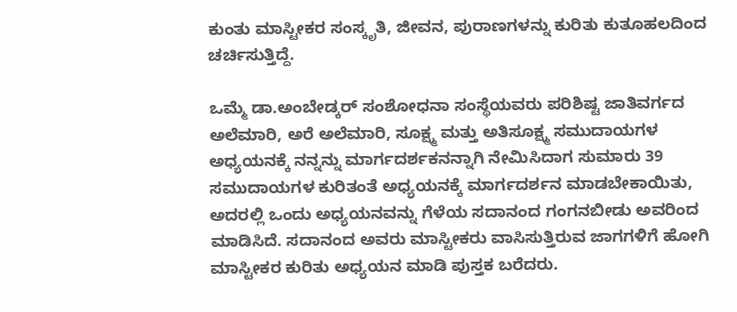ಕುಂತು ಮಾಸ್ಟೀಕರ ಸಂಸ್ಕೃತಿ, ಜೀವನ, ಪುರಾಣಗಳನ್ನು ಕುರಿತು ಕುತೂಹಲದಿಂದ ಚರ್ಚಿಸುತ್ತಿದ್ದೆ.

ಒಮ್ಮೆ ಡಾ.ಅಂಬೇಡ್ಕರ್ ಸಂಶೋಧನಾ ಸಂಸ್ಥೆಯವರು ಪರಿಶಿಷ್ಟ ಜಾತಿವರ್ಗದ ಅಲೆಮಾರಿ, ಅರೆ ಅಲೆಮಾರಿ, ಸೂಕ್ಷ್ಮ ಮತ್ತು ಅತಿಸೂಕ್ಷ್ಮ ಸಮುದಾಯಗಳ ಅಧ್ಯಯನಕ್ಕೆ ನನ್ನನ್ನು ಮಾರ್ಗದರ್ಶಕನನ್ನಾಗಿ ನೇಮಿಸಿದಾಗ ಸುಮಾರು 39 ಸಮುದಾಯಗಳ ಕುರಿತಂತೆ ಅಧ್ಯಯನಕ್ಕೆ ಮಾರ್ಗದರ್ಶನ ಮಾಡಬೇಕಾಯಿತು, ಅದರಲ್ಲಿ ಒಂದು ಅಧ್ಯಯನವನ್ನು ಗೆಳೆಯ ಸದಾನಂದ ಗಂಗನಬೀಡು ಅವರಿಂದ ಮಾಡಿಸಿದೆ. ಸದಾನಂದ ಅವರು ಮಾಸ್ಟೀಕರು ವಾಸಿಸುತ್ತಿರುವ ಜಾಗಗಳಿಗೆ ಹೋಗಿ ಮಾಸ್ಟೀಕರ ಕುರಿತು ಅಧ್ಯಯನ ಮಾಡಿ ಪುಸ್ತಕ ಬರೆದರು.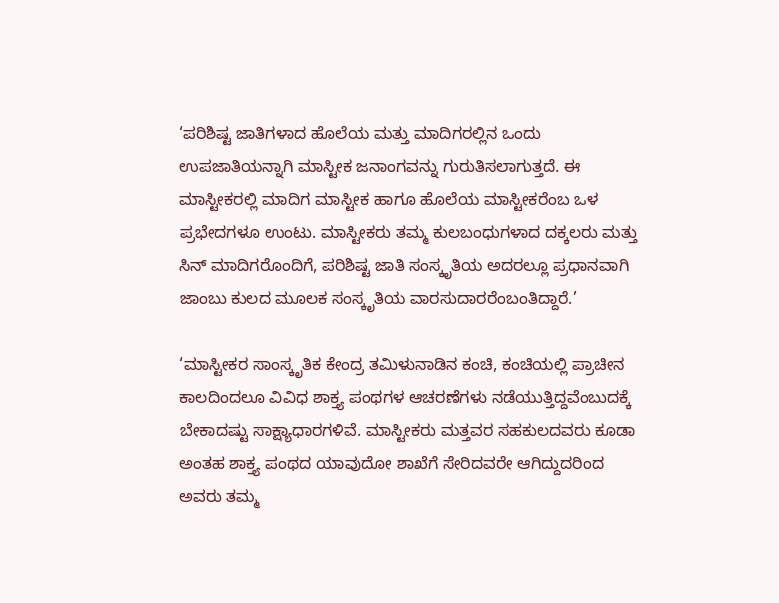‘ಪರಿಶಿಷ್ಟ ಜಾತಿಗಳಾದ ಹೊಲೆಯ ಮತ್ತು ಮಾದಿಗರಲ್ಲಿನ ಒಂದು ಉಪಜಾತಿಯನ್ನಾಗಿ ಮಾಸ್ಟೀಕ ಜನಾಂಗವನ್ನು ಗುರುತಿಸಲಾಗುತ್ತದೆ. ಈ ಮಾಸ್ಟೀಕರಲ್ಲಿ ಮಾದಿಗ ಮಾಸ್ಟೀಕ ಹಾಗೂ ಹೊಲೆಯ ಮಾಸ್ಟೀಕರೆಂಬ ಒಳ ಪ್ರಭೇದಗಳೂ ಉಂಟು. ಮಾಸ್ಟೀಕರು ತಮ್ಮ ಕುಲಬಂಧುಗಳಾದ ದಕ್ಕಲರು ಮತ್ತು ಸಿನ್ ಮಾದಿಗರೊಂದಿಗೆ, ಪರಿಶಿಷ್ಟ ಜಾತಿ ಸಂಸ್ಕೃತಿಯ ಅದರಲ್ಲೂ ಪ್ರಧಾನವಾಗಿ ಜಾಂಬು ಕುಲದ ಮೂಲಕ ಸಂಸ್ಕೃತಿಯ ವಾರಸುದಾರರೆಂಬಂತಿದ್ದಾರೆ.’

‘ಮಾಸ್ಟೀಕರ ಸಾಂಸ್ಕೃತಿಕ ಕೇಂದ್ರ ತಮಿಳುನಾಡಿನ ಕಂಚಿ, ಕಂಚಿಯಲ್ಲಿ ಪ್ರಾಚೀನ ಕಾಲದಿಂದಲೂ ವಿವಿಧ ಶಾಕ್ತ್ಯ ಪಂಥಗಳ ಆಚರಣೆಗಳು ನಡೆಯುತ್ತಿದ್ದವೆಂಬುದಕ್ಕೆ ಬೇಕಾದಷ್ಟು ಸಾಕ್ಷ್ಯಾಧಾರಗಳಿವೆ. ಮಾಸ್ಟೀಕರು ಮತ್ತವರ ಸಹಕುಲದವರು ಕೂಡಾ ಅಂತಹ ಶಾಕ್ತ್ಯ ಪಂಥದ ಯಾವುದೋ ಶಾಖೆಗೆ ಸೇರಿದವರೇ ಆಗಿದ್ದುದರಿಂದ ಅವರು ತಮ್ಮ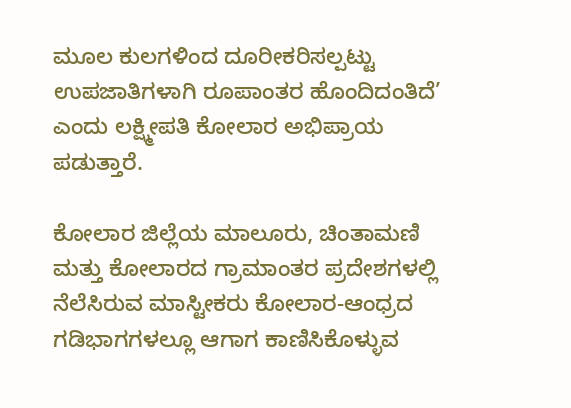ಮೂಲ ಕುಲಗಳಿಂದ ದೂರೀಕರಿಸಲ್ಪಟ್ಟು ಉಪಜಾತಿಗಳಾಗಿ ರೂಪಾಂತರ ಹೊಂದಿದಂತಿದೆ’ ಎಂದು ಲಕ್ಷ್ಮೀಪತಿ ಕೋಲಾರ ಅಭಿಪ್ರಾಯ ಪಡುತ್ತಾರೆ.

ಕೋಲಾರ ಜಿಲ್ಲೆಯ ಮಾಲೂರು, ಚಿಂತಾಮಣಿ ಮತ್ತು ಕೋಲಾರದ ಗ್ರಾಮಾಂತರ ಪ್ರದೇಶಗಳಲ್ಲಿ ನೆಲೆಸಿರುವ ಮಾಸ್ಟೀಕರು ಕೋಲಾರ-ಆಂಧ್ರದ ಗಡಿಭಾಗಗಳಲ್ಲೂ ಆಗಾಗ ಕಾಣಿಸಿಕೊಳ್ಳುವ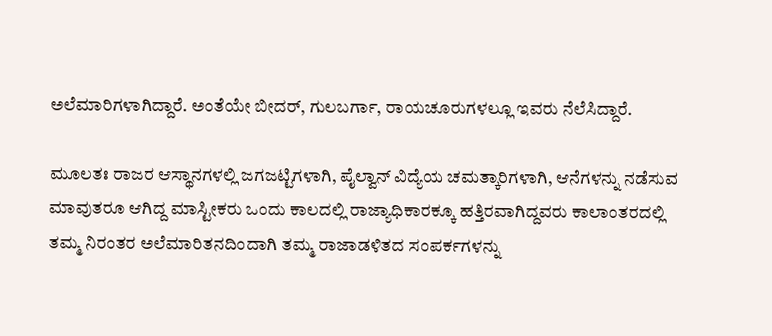ಅಲೆಮಾರಿಗಳಾಗಿದ್ದಾರೆ. ಅಂತೆಯೇ ಬೀದರ್, ಗುಲಬರ್ಗಾ, ರಾಯಚೂರುಗಳಲ್ಲೂ ಇವರು ನೆಲೆಸಿದ್ದಾರೆ.

ಮೂಲತಃ ರಾಜರ ಆಸ್ಥಾನಗಳಲ್ಲಿ ಜಗಜಟ್ಟಿಗಳಾಗಿ, ಪೈಲ್ವಾನ್ ವಿದ್ಯೆಯ ಚಮತ್ಕಾರಿಗಳಾಗಿ, ಆನೆಗಳನ್ನು ನಡೆಸುವ ಮಾವುತರೂ ಆಗಿದ್ದ ಮಾಸ್ಟೀಕರು ಒಂದು ಕಾಲದಲ್ಲಿ ರಾಜ್ಯಾಧಿಕಾರಕ್ಕೂ ಹತ್ತಿರವಾಗಿದ್ದವರು ಕಾಲಾಂತರದಲ್ಲಿ ತಮ್ಮ ನಿರಂತರ ಅಲೆಮಾರಿತನದಿಂದಾಗಿ ತಮ್ಮ ರಾಜಾಡಳಿತದ ಸಂಪರ್ಕಗಳನ್ನು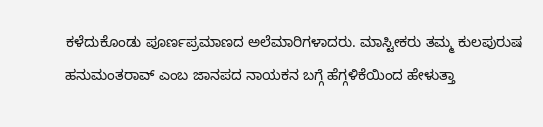ಕಳೆದುಕೊಂಡು ಪೂರ್ಣಪ್ರಮಾಣದ ಅಲೆಮಾರಿಗಳಾದರು. ಮಾಸ್ಟೀಕರು ತಮ್ಮ ಕುಲಪುರುಷ ಹನುಮಂತರಾವ್ ಎಂಬ ಜಾನಪದ ನಾಯಕನ ಬಗ್ಗೆ ಹೆಗ್ಗಳಿಕೆಯಿಂದ ಹೇಳುತ್ತಾ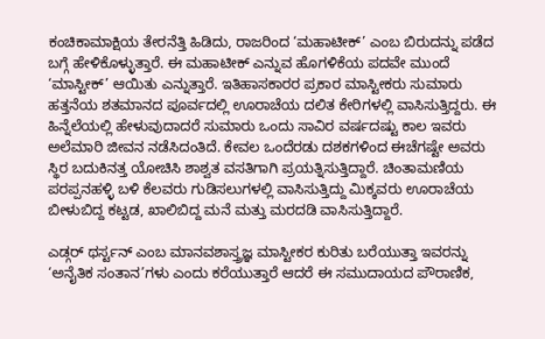ಕಂಚಿಕಾಮಾಕ್ಷಿಯ ತೇರನೆತ್ತಿ ಹಿಡಿದು, ರಾಜರಿಂದ ‘ಮಹಾಟೀಕ್’ ಎಂಬ ಬಿರುದನ್ನು ಪಡೆದ ಬಗ್ಗೆ ಹೇಳಿಕೊಳ್ಳುತ್ತಾರೆ. ಈ ಮಹಾಟೀಕ್ ಎನ್ನುವ ಹೊಗಳಿಕೆಯ ಪದವೇ ಮುಂದೆ ‘ಮಾಸ್ಟೀಕ್’ ಆಯಿತು ಎನ್ನುತ್ತಾರೆ. ಇತಿಹಾಸಕಾರರ ಪ್ರಕಾರ ಮಾಸ್ಟೀಕರು ಸುಮಾರು ಹತ್ತನೆಯ ಶತಮಾನದ ಪೂರ್ವದಲ್ಲಿ ಊರಾಚೆಯ ದಲಿತ ಕೇರಿಗಳಲ್ಲಿ ವಾಸಿಸುತ್ತಿದ್ದರು. ಈ ಹಿನ್ನೆಲೆಯಲ್ಲಿ ಹೇಳುವುದಾದರೆ ಸುಮಾರು ಒಂದು ಸಾವಿರ ವರ್ಷದಷ್ಟು ಕಾಲ ಇವರು ಅಲೆಮಾರಿ ಜೀವನ ನಡೆಸಿದಂತಿದೆ. ಕೇವಲ ಒಂದೆರಡು ದಶಕಗಳಿಂದ ಈಚೆಗಷ್ಟೇ ಅವರು ಸ್ಥಿರ ಬದುಕಿನತ್ತ ಯೋಚಿಸಿ ಶಾಶ್ವತ ವಸತಿಗಾಗಿ ಪ್ರಯತ್ನಿಸುತ್ತಿದ್ದಾರೆ. ಚಿಂತಾಮಣಿಯ ಪರಪ್ಪನಹಳ್ಳಿ ಬಳಿ ಕೆಲವರು ಗುಡಿಸಲುಗಳಲ್ಲಿ ವಾಸಿಸುತ್ತಿದ್ದು ಮಿಕ್ಕವರು ಊರಾಚೆಯ ಬೀಳುಬಿದ್ದ ಕಟ್ಟಡ, ಖಾಲಿಬಿದ್ದ ಮನೆ ಮತ್ತು ಮರದಡಿ ವಾಸಿಸುತ್ತಿದ್ದಾರೆ.

ಎಡ್ಗರ್ ಥರ್ಸ್ಟನ್ ಎಂಬ ಮಾನವಶಾಸ್ತ್ರಜ್ಞ ಮಾಸ್ಟೀಕರ ಕುರಿತು ಬರೆಯುತ್ತಾ ಇವರನ್ನು ‘ಅನೈತಿಕ ಸಂತಾನ’ಗಳು ಎಂದು ಕರೆಯುತ್ತಾರೆ ಆದರೆ ಈ ಸಮುದಾಯದ ಪೌರಾಣಿಕ,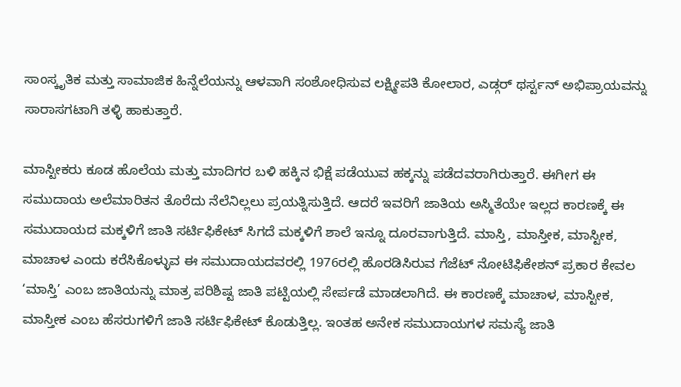ಸಾಂಸ್ಕೃತಿಕ ಮತ್ತು ಸಾಮಾಜಿಕ ಹಿನ್ನೆಲೆಯನ್ನು ಆಳವಾಗಿ ಸಂಶೋಧಿಸುವ ಲಕ್ಷ್ಮೀಪತಿ ಕೋಲಾರ, ಎಡ್ಗರ್ ಥರ್ಸ್ಟನ್ ಅಭಿಪ್ರಾಯವನ್ನು ಸಾರಾಸಗಟಾಗಿ ತಳ್ಳಿ ಹಾಕುತ್ತಾರೆ.

ಮಾಸ್ಟೀಕರು ಕೂಡ ಹೊಲೆಯ ಮತ್ತು ಮಾದಿಗರ ಬಳಿ ಹಕ್ಕಿನ ಭಿಕ್ಷೆ ಪಡೆಯುವ ಹಕ್ಕನ್ನು ಪಡೆದವರಾಗಿರುತ್ತಾರೆ. ಈಗೀಗ ಈ ಸಮುದಾಯ ಅಲೆಮಾರಿತನ ತೊರೆದು ನೆಲೆನಿಲ್ಲಲು ಪ್ರಯತ್ನಿಸುತ್ತಿದೆ. ಆದರೆ ಇವರಿಗೆ ಜಾತಿಯ ಅಸ್ಮಿತೆಯೇ ಇಲ್ಲದ ಕಾರಣಕ್ಕೆ ಈ ಸಮುದಾಯದ ಮಕ್ಕಳಿಗೆ ಜಾತಿ ಸರ್ಟಿಫಿಕೇಟ್ ಸಿಗದೆ ಮಕ್ಕಳಿಗೆ ಶಾಲೆ ಇನ್ನೂ ದೂರವಾಗುತ್ತಿದೆ. ಮಾಸ್ತಿ, ಮಾಸ್ತೀಕ, ಮಾಸ್ಟೀಕ, ಮಾಚಾಳ ಎಂದು ಕರೆಸಿಕೊಳ್ಳುವ ಈ ಸಮುದಾಯದವರಲ್ಲಿ 1976ರಲ್ಲಿ ಹೊರಡಿಸಿರುವ ಗೆಜೆಟ್ ನೋಟಿಫಿಕೇಶನ್ ಪ್ರಕಾರ ಕೇವಲ ‘ಮಾಸ್ತಿ’ ಎಂಬ ಜಾತಿಯನ್ನು ಮಾತ್ರ ಪರಿಶಿಷ್ಟ ಜಾತಿ ಪಟ್ಟಿಯಲ್ಲಿ ಸೇರ್ಪಡೆ ಮಾಡಲಾಗಿದೆ. ಈ ಕಾರಣಕ್ಕೆ ಮಾಚಾಳ, ಮಾಸ್ಟೀಕ, ಮಾಸ್ತೀಕ ಎಂಬ ಹೆಸರುಗಳಿಗೆ ಜಾತಿ ಸರ್ಟಿಫಿಕೇಟ್ ಕೊಡುತ್ತಿಲ್ಲ. ಇಂತಹ ಅನೇಕ ಸಮುದಾಯಗಳ ಸಮಸ್ಯೆ ಜಾತಿ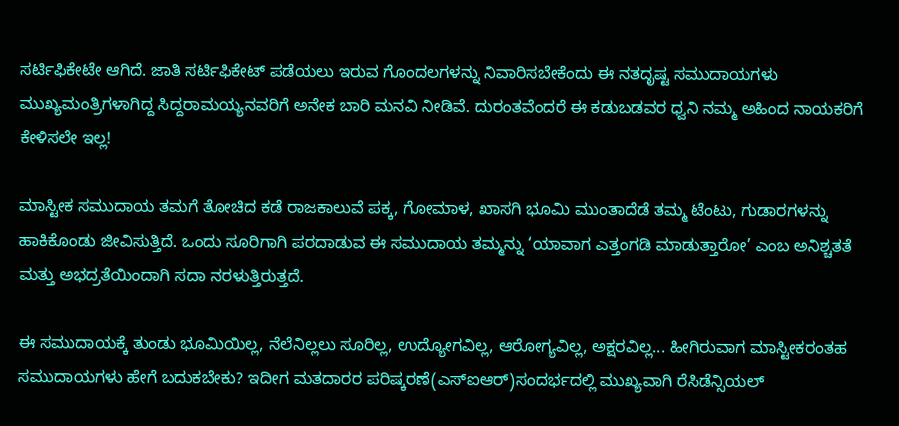ಸರ್ಟಿಫಿಕೇಟೇ ಆಗಿದೆ. ಜಾತಿ ಸರ್ಟಿಫಿಕೇಟ್ ಪಡೆಯಲು ಇರುವ ಗೊಂದಲಗಳನ್ನು ನಿವಾರಿಸಬೇಕೆಂದು ಈ ನತದೃಷ್ಟ ಸಮುದಾಯಗಳು ಮುಖ್ಯಮಂತ್ರಿಗಳಾಗಿದ್ದ ಸಿದ್ದರಾಮಯ್ಯನವರಿಗೆ ಅನೇಕ ಬಾರಿ ಮನವಿ ನೀಡಿವೆ. ದುರಂತವೆಂದರೆ ಈ ಕಡುಬಡವರ ಧ್ವನಿ ನಮ್ಮ ಅಹಿಂದ ನಾಯಕರಿಗೆ ಕೇಳಿಸಲೇ ಇಲ್ಲ!

ಮಾಸ್ಟೀಕ ಸಮುದಾಯ ತಮಗೆ ತೋಚಿದ ಕಡೆ ರಾಜಕಾಲುವೆ ಪಕ್ಕ, ಗೋಮಾಳ, ಖಾಸಗಿ ಭೂಮಿ ಮುಂತಾದೆಡೆ ತಮ್ಮ ಟೆಂಟು, ಗುಡಾರಗಳನ್ನು ಹಾಕಿಕೊಂಡು ಜೀವಿಸುತ್ತಿದೆ. ಒಂದು ಸೂರಿಗಾಗಿ ಪರದಾಡುವ ಈ ಸಮುದಾಯ ತಮ್ಮನ್ನು ‘ಯಾವಾಗ ಎತ್ತಂಗಡಿ ಮಾಡುತ್ತಾರೋ’ ಎಂಬ ಅನಿಶ್ಚತತೆ ಮತ್ತು ಅಭದ್ರತೆಯಿಂದಾಗಿ ಸದಾ ನರಳುತ್ತಿರುತ್ತದೆ.

ಈ ಸಮುದಾಯಕ್ಕೆ ತುಂಡು ಭೂಮಿಯಿಲ್ಲ, ನೆಲೆನಿಲ್ಲಲು ಸೂರಿಲ್ಲ, ಉದ್ಯೋಗವಿಲ್ಲ, ಆರೋಗ್ಯವಿಲ್ಲ, ಅಕ್ಷರವಿಲ್ಲ... ಹೀಗಿರುವಾಗ ಮಾಸ್ಟೀಕರಂತಹ ಸಮುದಾಯಗಳು ಹೇಗೆ ಬದುಕಬೇಕು? ಇದೀಗ ಮತದಾರರ ಪರಿಷ್ಕರಣೆ(ಎಸ್‌ಐಆರ್)ಸಂದರ್ಭದಲ್ಲಿ ಮುಖ್ಯವಾಗಿ ರೆಸಿಡೆನ್ಸಿಯಲ್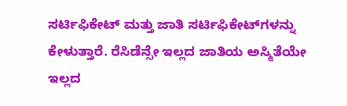ಸರ್ಟಿಫಿಕೇಟ್ ಮತ್ತು ಜಾತಿ ಸರ್ಟಿಫಿಕೇಟ್‌ಗಳನ್ನು ಕೇಳುತ್ತಾರೆ. ರೆಸಿಡೆನ್ಸೇ ಇಲ್ಲದ ಜಾತಿಯ ಅಸ್ಮಿತೆಯೇ ಇಲ್ಲದ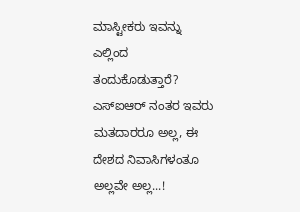ಮಾಸ್ಟೀಕರು ಇವನ್ನು ಎಲ್ಲಿಂದ ತಂದುಕೊಡುತ್ತಾರೆ? ಎಸ್‌ಐಆರ್ ನಂತರ ಇವರು ಮತದಾರರೂ ಅಲ್ಲ, ಈ ದೇಶದ ನಿವಾಸಿಗಳಂತೂ ಅಲ್ಲವೇ ಅಲ್ಲ...!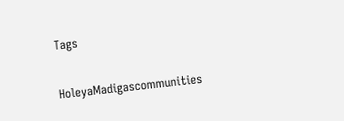Tags

HoleyaMadigascommunities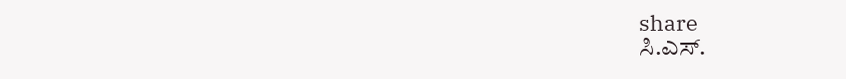share
ಸಿ.ಎಸ್.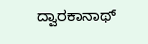ದ್ವಾರಕಾನಾಥ್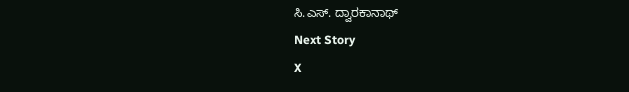ಸಿ.ಎಸ್. ದ್ವಾರಕಾನಾಥ್
Next Story
X